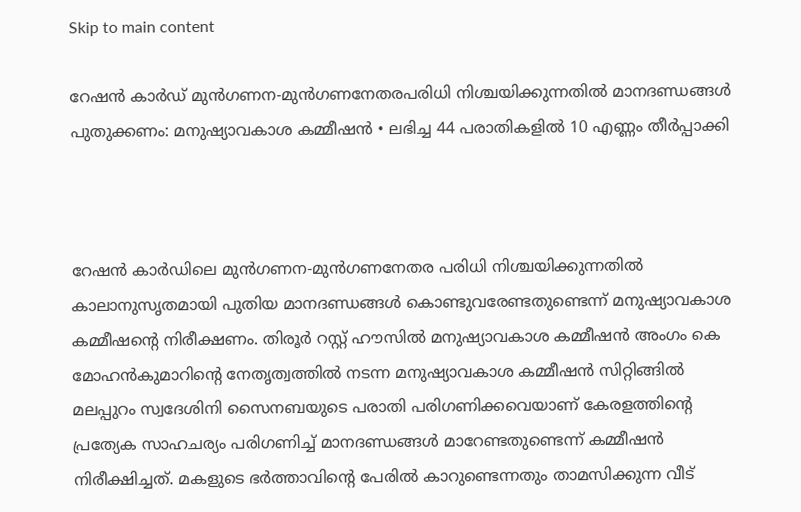Skip to main content

റേഷന്‍ കാര്‍ഡ് മുന്‍ഗണന-മുന്‍ഗണനേതരപരിധി നിശ്ചയിക്കുന്നതില്‍ മാനദണ്ഡങ്ങള്‍ പുതുക്കണം: മനുഷ്യാവകാശ കമ്മീഷന്‍ • ലഭിച്ച 44 പരാതികളില്‍ 10 എണ്ണം തീര്‍പ്പാക്കി



റേഷന്‍ കാര്‍ഡിലെ മുന്‍ഗണന-മുന്‍ഗണനേതര പരിധി നിശ്ചയിക്കുന്നതില്‍ കാലാനുസൃതമായി പുതിയ മാനദണ്ഡങ്ങള്‍ കൊണ്ടുവരേണ്ടതുണ്ടെന്ന് മനുഷ്യാവകാശ കമ്മീഷന്റെ നിരീക്ഷണം. തിരൂര്‍ റസ്റ്റ് ഹൗസില്‍ മനുഷ്യാവകാശ കമ്മീഷന്‍ അംഗം കെ മോഹന്‍കുമാറിന്റെ നേതൃത്വത്തില്‍ നടന്ന മനുഷ്യാവകാശ കമ്മീഷന്‍ സിറ്റിങ്ങില്‍ മലപ്പുറം സ്വദേശിനി സൈനബയുടെ പരാതി പരിഗണിക്കവെയാണ് കേരളത്തിന്റെ പ്രത്യേക സാഹചര്യം പരിഗണിച്ച് മാനദണ്ഡങ്ങള്‍ മാറേണ്ടതുണ്ടെന്ന് കമ്മീഷന്‍ നിരീക്ഷിച്ചത്. മകളുടെ ഭര്‍ത്താവിന്റെ പേരില്‍ കാറുണ്ടെന്നതും താമസിക്കുന്ന വീട്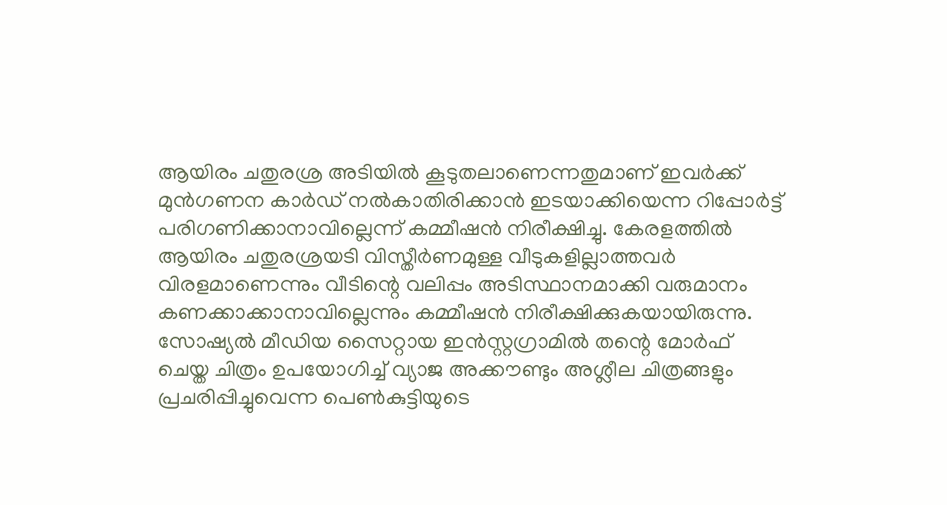ആയിരം ചതുരശ്ര അടിയില്‍ കൂടുതലാണെന്നതുമാണ് ഇവര്‍ക്ക് മുന്‍ഗണന കാര്‍ഡ് നല്‍കാതിരിക്കാന്‍ ഇടയാക്കിയെന്ന റിപ്പോര്‍ട്ട് പരിഗണിക്കാനാവില്ലെന്ന് കമ്മീഷന്‍ നിരീക്ഷിച്ചു. കേരളത്തില്‍ ആയിരം ചതുരശ്രയടി വിസ്തീര്‍ണമുള്ള വീടുകളില്ലാത്തവര്‍ വിരളമാണെന്നും വീടിന്റെ വലിപ്പം അടിസ്ഥാനമാക്കി വരുമാനം കണക്കാക്കാനാവില്ലെന്നും കമ്മീഷന്‍ നിരീക്ഷിക്കുകയായിരുന്നു.
സോഷ്യല്‍ മീഡിയ സൈറ്റായ ഇന്‍സ്റ്റഗ്രാമില്‍ തന്റെ മോര്‍ഫ് ചെയ്ത ചിത്രം ഉപയോഗിച്ച് വ്യാജ അക്കൗണ്ടും അശ്ലീല ചിത്രങ്ങളും പ്രചരിപ്പിച്ചുവെന്ന പെണ്‍കുട്ടിയുടെ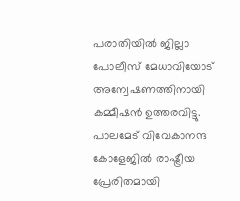പരാതിയില്‍ ജില്ലാ പോലീസ് മേധാവിയോട് അന്വേഷണത്തിനായി കമ്മീഷന്‍ ഉത്തരവിട്ടു. പാലമേട് വിവേകാനന്ദ കോളേജില്‍ രാഷ്ട്രീയ പ്രേരിതമായി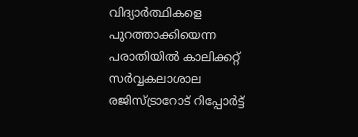വിദ്യാര്‍ത്ഥികളെ പുറത്താക്കിയെന്ന പരാതിയില്‍ കാലിക്കറ്റ് സര്‍വ്വകലാശാല രജിസ്ട്രാറോട് റിപ്പോര്‍ട്ട്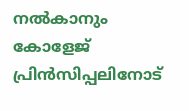നല്‍കാനും കോളേജ് പ്രിന്‍സിപ്പലിനോട്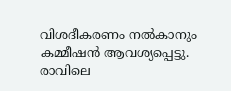വിശദീകരണം നല്‍കാനും കമ്മീഷന്‍ ആവശ്യപ്പെട്ടു.
രാവിലെ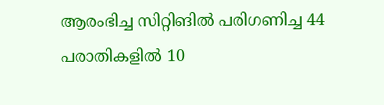ആരംഭിച്ച സിറ്റിങില്‍ പരിഗണിച്ച 44 പരാതികളില്‍ 10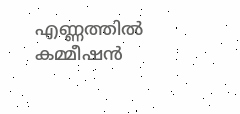എണ്ണത്തില്‍ കമ്മീഷന്‍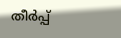തീര്‍പ്പ്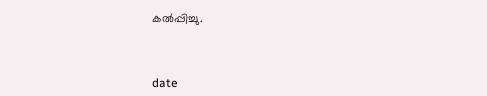കല്‍പ്പിച്ചു.



date